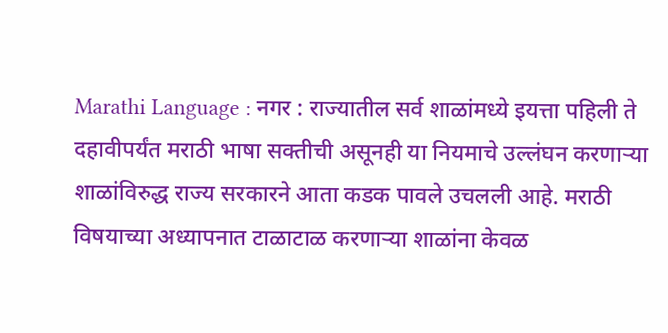Marathi Language : नगर : राज्यातील सर्व शाळांमध्ये इयत्ता पहिली ते दहावीपर्यंत मराठी भाषा सक्तीची असूनही या नियमाचे उल्लंघन करणाऱ्या शाळांविरुद्ध राज्य सरकारने आता कडक पावले उचलली आहे. मराठी विषयाच्या अध्यापनात टाळाटाळ करणाऱ्या शाळांना केवळ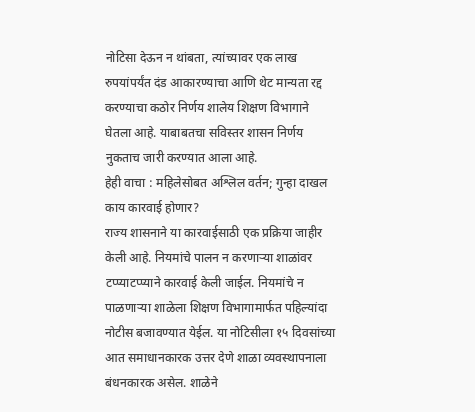नोटिसा देऊन न थांबता, त्यांच्यावर एक लाख रुपयांपर्यंत दंड आकारण्याचा आणि थेट मान्यता रद्द करण्याचा कठोर निर्णय शालेय शिक्षण विभागाने घेतला आहे. याबाबतचा सविस्तर शासन निर्णय नुकताच जारी करण्यात आला आहे.
हेही वाचा : महिलेसोबत अश्लिल वर्तन; गुन्हा दाखल
काय कारवाई होणार?
राज्य शासनाने या कारवाईसाठी एक प्रक्रिया जाहीर केली आहे. नियमांचे पालन न करणाऱ्या शाळांवर टप्प्याटप्प्याने कारवाई केली जाईल. नियमांचे न पाळणाऱ्या शाळेला शिक्षण विभागामार्फत पहिल्यांदा नोटीस बजावण्यात येईल. या नोटिसीला १५ दिवसांच्या आत समाधानकारक उत्तर देणे शाळा व्यवस्थापनाला बंधनकारक असेल. शाळेने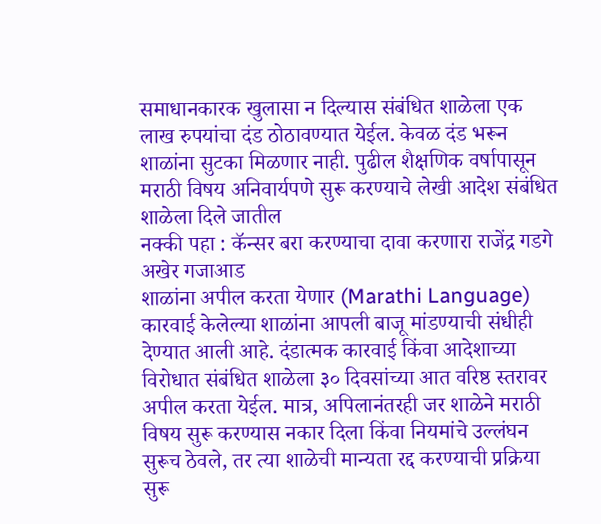समाधानकारक खुलासा न दिल्यास संबंधित शाळेला एक लाख रुपयांचा दंड ठोठावण्यात येईल. केवळ दंड भरून शाळांना सुटका मिळणार नाही. पुढील शैक्षणिक वर्षापासून मराठी विषय अनिवार्यपणे सुरू करण्याचे लेखी आदेश संबंधित शाळेला दिले जातील
नक्की पहा : कॅन्सर बरा करण्याचा दावा करणारा राजेंद्र गडगे अखेर गजाआड
शाळांना अपील करता येणार (Marathi Language)
कारवाई केलेल्या शाळांना आपली बाजू मांडण्याची संधीही देण्यात आली आहे. दंडात्मक कारवाई किंवा आदेशाच्या विरोधात संबंधित शाळेला ३० दिवसांच्या आत वरिष्ठ स्तरावर अपील करता येईल. मात्र, अपिलानंतरही जर शाळेने मराठी विषय सुरू करण्यास नकार दिला किंवा नियमांचे उल्लंघन सुरूच ठेवले, तर त्या शाळेची मान्यता रद्द करण्याची प्रक्रिया सुरू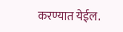करण्यात येईल.